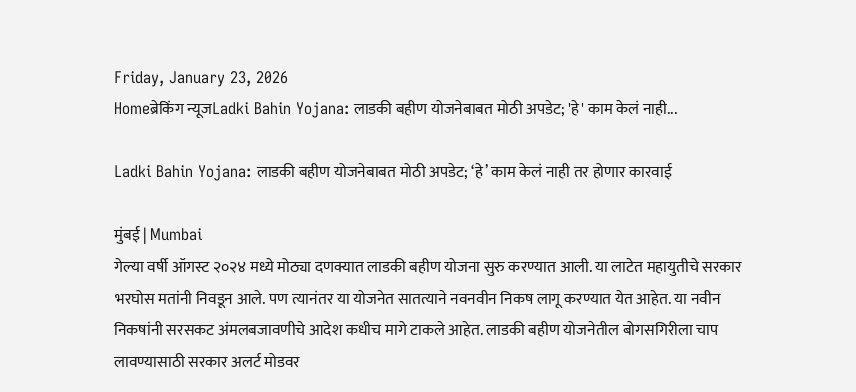Friday, January 23, 2026
Homeब्रेकिंग न्यूजLadki Bahin Yojana: लाडकी बहीण योजनेबाबत मोठी अपडेट; 'हे' काम केलं नाही...

Ladki Bahin Yojana: लाडकी बहीण योजनेबाबत मोठी अपडेट; ‘हे’ काम केलं नाही तर होणार कारवाई

मुंबई | Mumbai
गेल्या वर्षी ऑगस्ट २०२४ मध्ये मोठ्या दणक्यात लाडकी बहीण योजना सुरु करण्यात आली. या लाटेत महायुतीचे सरकार भरघोस मतांनी निवडून आले. पण त्यानंतर या योजनेत सातत्याने नवनवीन निकष लागू करण्यात येत आहेत. या नवीन निकषांनी सरसकट अंमलबजावणीचे आदेश कधीच मागे टाकले आहेत. लाडकी बहीण योजनेतील बोगसगिरीला चाप लावण्यासाठी सरकार अलर्ट मोडवर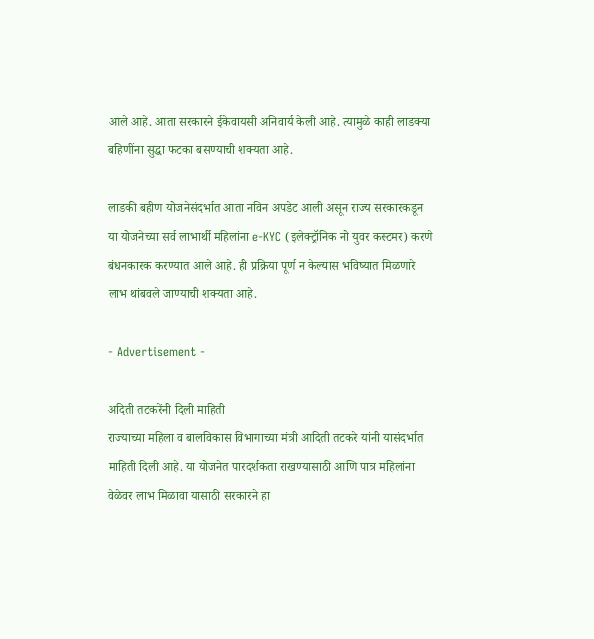आले आहे. आता सरकारने ईकेवायसी अनिवार्य केली आहे. त्यामुळे काही लाडक्या बहिणींना सुद्धा फटका बसण्याची शक्यता आहे.

लाडकी बहीण योजनेसंदर्भात आता नविन अपडेट आली असून राज्य सरकारकडून या योजनेच्या सर्व लाभार्थी महिलांना e-KYC (इलेक्ट्रॉनिक नो युवर कस्टमर) करणे बंधनकारक करण्यात आले आहे. ही प्रक्रिया पूर्ण न केल्यास भविष्यात मिळणारे लाभ थांबवले जाण्याची शक्यता आहे.

- Advertisement -

अदिती तटकरेंनी दिली माहिती
राज्याच्या महिला व बालविकास विभागाच्या मंत्री आदिती तटकरे यांनी यासंदर्भात माहिती दिली आहे. या योजनेत पारदर्शकता राखण्यासाठी आणि पात्र महिलांना वेळेवर लाभ मिळावा यासाठी सरकारने हा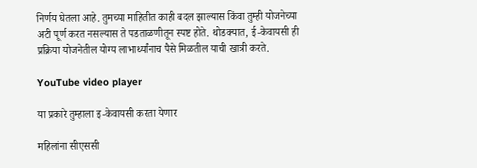निर्णय घेतला आहे. तुमच्या माहितीत काही बदल झाल्यास किंवा तुम्ही योजनेच्या अटी पूर्ण करत नसल्यास ते पडताळणीतून स्पष्ट होते. थोडक्यात, ई-केवायसी ही प्रक्रिया योजनेतील योग्य लाभार्थ्यांनाच पैसे मिळतील याची खात्री करते.

YouTube video player

या प्रकारे तुम्हाला इ-केवायसी करता येणार

महिलांना सीएससी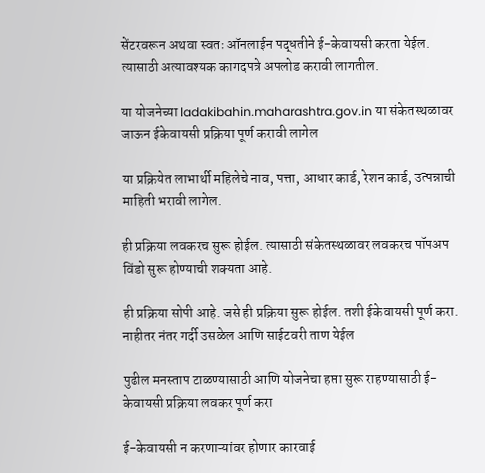सेंटरवरून अथवा स्वतः ऑनलाईन पद्धतीने ई-केवायसी करता येईल. त्यासाठी अत्यावश्यक कागदपत्रे अपलोड करावी लागतील.

या योजनेच्या ladakibahin.maharashtra.gov.in या संकेतस्थळावर जाऊन ईकेवायसी प्रक्रिया पूर्ण करावी लागेल

या प्रक्रियेत लाभार्थी महिलेचे नाव, पत्ता, आधार कार्ड, रेशन कार्ड, उत्पन्नाची माहिती भरावी लागेल.

ही प्रक्रिया लवकरच सुरू होईल. त्यासाठी संकेतस्थळावर लवकरच पॉपअप विंडो सुरू होण्याची शक्यता आहे.

ही प्रक्रिया सोपी आहे. जसे ही प्रक्रिया सुरू होईल. तशी ईकेवायसी पूर्ण करा. नाहीतर नंतर गर्दी उसळेल आणि साईटवरी ताण येईल

पुढील मनस्ताप टाळण्यासाठी आणि योजनेचा हप्ता सुरू राहण्यासाठी ई-केवायसी प्रक्रिया लवकर पूर्ण करा

ई-केवायसी न करणाऱ्यांवर होणार कारवाई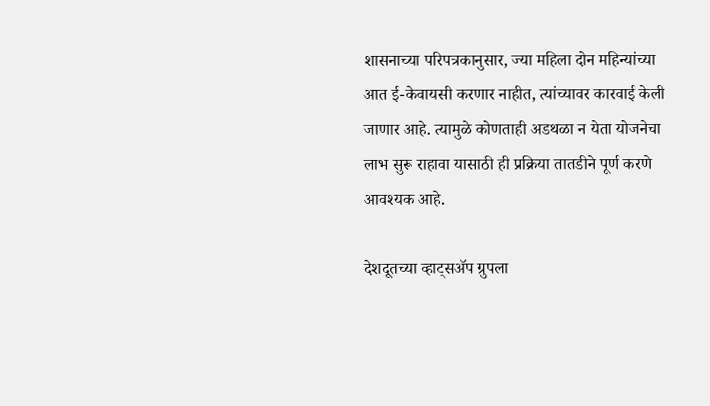शासनाच्या परिपत्रकानुसार, ज्या महिला दोन महिन्यांच्या आत ई-केवायसी करणार नाहीत, त्यांच्यावर कारवाई केली जाणार आहे. त्यामुळे कोणताही अडथळा न येता योजनेचा लाभ सुरू राहावा यासाठी ही प्रक्रिया तातडीने पूर्ण करणे आवश्यक आहे.

देशदूतच्या व्हाट्सॲप ग्रुपला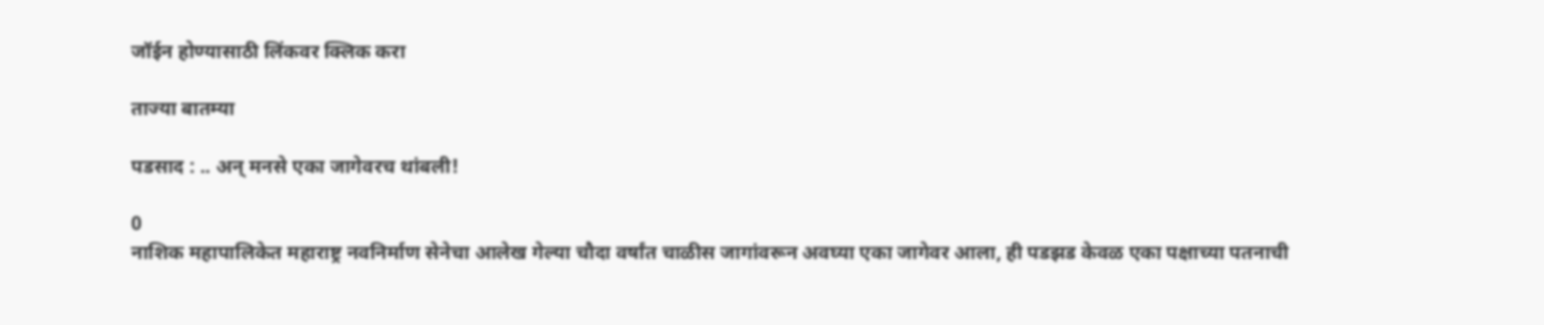जॉईन होण्यासाठी लिंकवर क्लिक करा

ताज्या बातम्या

पडसाद : .. अन् मनसे एका जागेवरच थांबली!

0
नाशिक महापालिकेत महाराष्ट्र नवनिर्माण सेनेचा आलेख गेल्या चौदा वर्षांत चाळीस जागांवरून अवघ्या एका जागेवर आला, ही पडझड केवळ एका पक्षाच्या पतनाची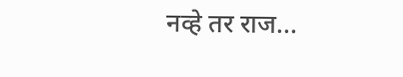नव्हे तर राज...